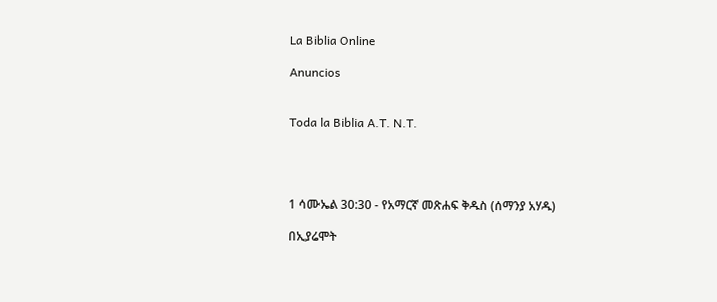La Biblia Online

Anuncios


Toda la Biblia A.T. N.T.




1 ሳሙኤል 30:30 - የአማርኛ መጽሐፍ ቅዱስ (ሰማንያ አሃዱ)

በኢያሬሞት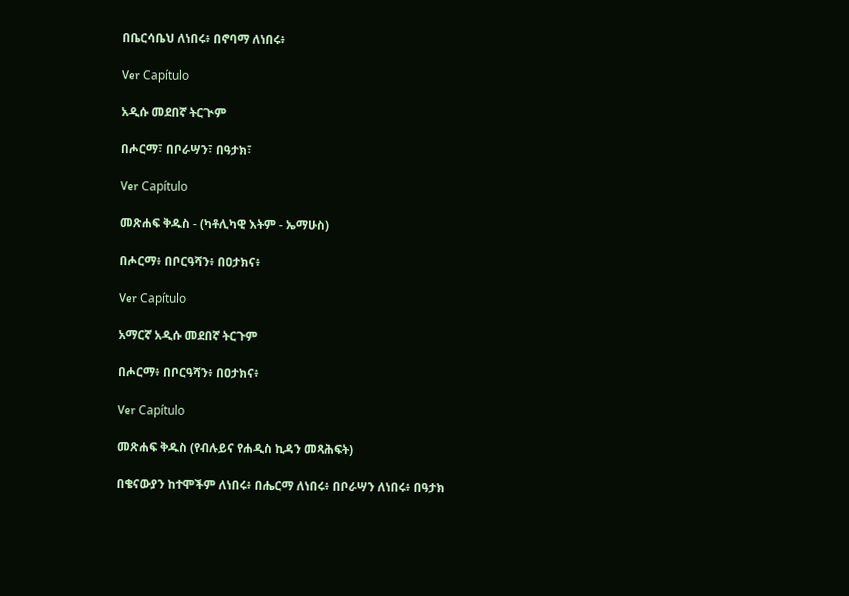በቤርሳቤህ ለነበሩ፥ በኖባማ ለነበሩ፥

Ver Capítulo

አዲሱ መደበኛ ትርጒም

በሖርማ፣ በቦራሣን፣ በዓታክ፣

Ver Capítulo

መጽሐፍ ቅዱስ - (ካቶሊካዊ እትም - ኤማሁስ)

በሖርማ፥ በቦርዓሻን፥ በዐታክና፥

Ver Capítulo

አማርኛ አዲሱ መደበኛ ትርጉም

በሖርማ፥ በቦርዓሻን፥ በዐታክና፥

Ver Capítulo

መጽሐፍ ቅዱስ (የብሉይና የሐዲስ ኪዳን መጻሕፍት)

በቄናውያን ከተሞችም ለነበሩ፥ በሔርማ ለነበሩ፥ በቦራሣን ለነበሩ፥ በዓታክ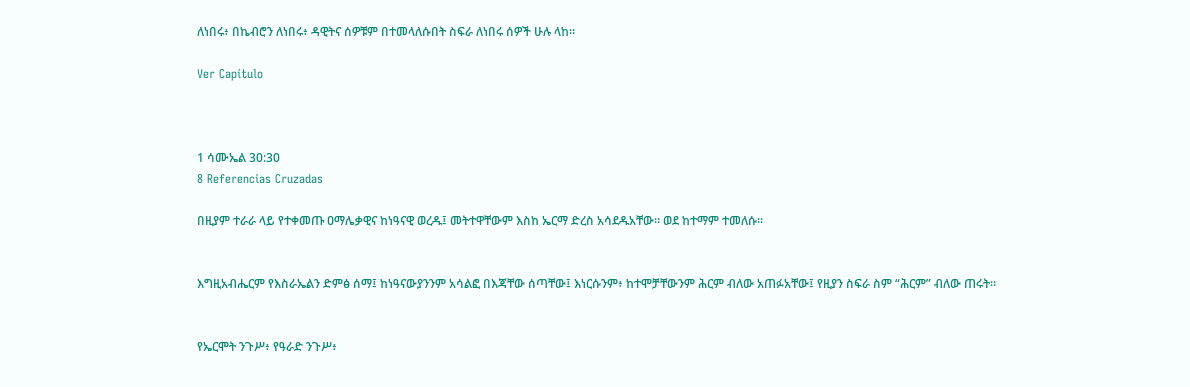ለነበሩ፥ በኬብሮን ለነበሩ፥ ዳዊትና ሰዎቹም በተመላለሱበት ስፍራ ለነበሩ ሰዎች ሁሉ ላከ።

Ver Capítulo



1 ሳሙኤል 30:30
8 Referencias Cruzadas

በዚያም ተራራ ላይ የተቀመጡ ዐማሌቃዊና ከነዓናዊ ወረዱ፤ መትተዋቸውም እስከ ኤርማ ድረስ አሳደዱአቸው። ወደ ከተማም ተመለሱ።


እግዚአብሔርም የእስራኤልን ድምፅ ሰማ፤ ከነዓናውያንንም አሳልፎ በእጃቸው ሰጣቸው፤ እነርሱንም፥ ከተሞቻቸውንም ሕርም ብለው አጠፉአቸው፤ የዚያን ስፍራ ስም “ሕርም” ብለው ጠሩት።


የኤርሞት ንጉሥ፥ የዓራድ ንጉሥ፥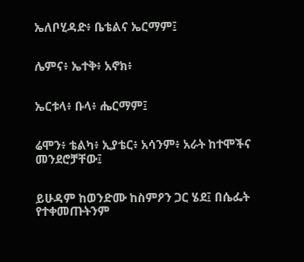ኤለቦሂዳድ፥ ቤቴልና ኤርማም፤


ሌምና፥ ኤተቅ፥ አኖክ፥


ኤርቱላ፥ ቡላ፥ ሔርማም፤


ሬሞን፥ ቴልካ፥ ኢያቴር፥ አሳንም፥ አራት ከተሞችና መንደሮቻቸው፤


ይሁዳም ከወንድሙ ከስምዖን ጋር ሄደ፤ በሴፌት የተቀመጡትንም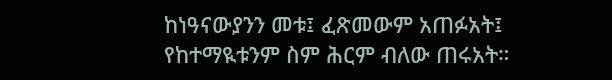ከነዓናውያንን መቱ፤ ፈጽመውም አጠፉአት፤ የከተማዪቱንም ስም ሕርም ብለው ጠሩአት።